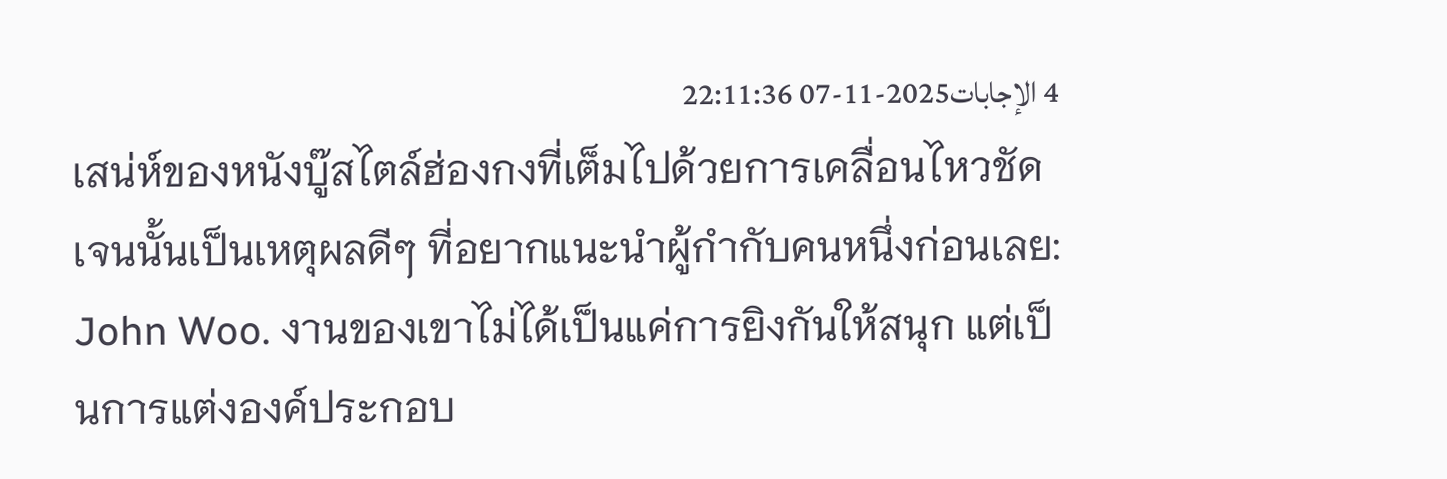4 الإجابات2025-11-07 22:11:36
เสน่ห์ของหนังบู๊สไตล์ฮ่องกงที่เต็มไปด้วยการเคลื่อนไหวชัดเจนนั้นเป็นเหตุผลดีๆ ที่อยากแนะนำผู้กำกับคนหนึ่งก่อนเลย: John Woo. งานของเขาไม่ได้เป็นแค่การยิงกันให้สนุก แต่เป็นการแต่งองค์ประกอบ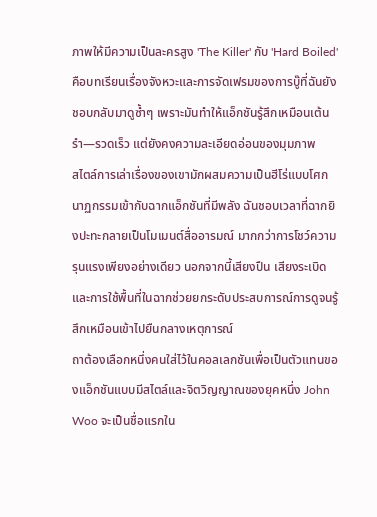ภาพให้มีความเป็นละครสูง 'The Killer' กับ 'Hard Boiled' คือบทเรียนเรื่องจังหวะและการจัดเฟรมของการบู๊ที่ฉันยังชอบกลับมาดูซ้ำๆ เพราะมันทำให้แอ็กชันรู้สึกเหมือนเต้นรำ—รวดเร็ว แต่ยังคงความละเอียดอ่อนของมุมภาพ
สไตล์การเล่าเรื่องของเขามักผสมความเป็นฮีโร่แบบโศกนาฏกรรมเข้ากับฉากแอ็กชันที่มีพลัง ฉันชอบเวลาที่ฉากยิงปะทะกลายเป็นโมเมนต์สื่ออารมณ์ มากกว่าการโชว์ความรุนแรงเพียงอย่างเดียว นอกจากนี้เสียงปืน เสียงระเบิด และการใช้พื้นที่ในฉากช่วยยกระดับประสบการณ์การดูจนรู้สึกเหมือนเข้าไปยืนกลางเหตุการณ์
ถาต้องเลือกหนึ่งคนใส่ไว้ในคอลเลกชันเพื่อเป็นตัวแทนของแอ็กชันแบบมีสไตล์และจิตวิญญาณของยุคหนึ่ง John Woo จะเป็นชื่อแรกใน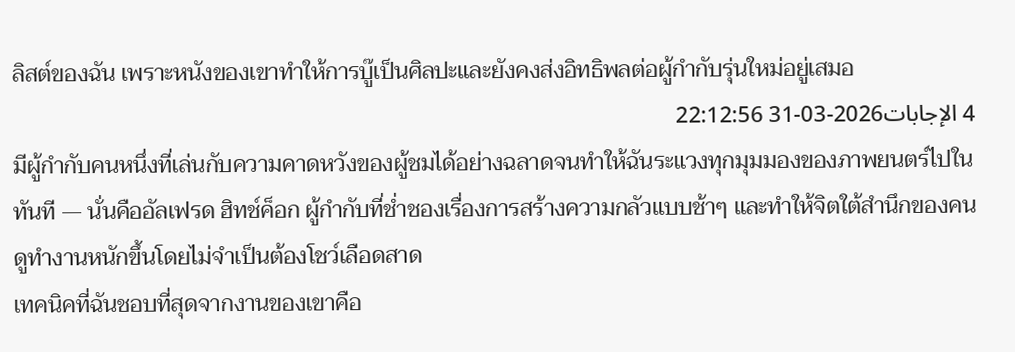ลิสต์ของฉัน เพราะหนังของเขาทำให้การบู๊เป็นศิลปะและยังคงส่งอิทธิพลต่อผู้กำกับรุ่นใหม่อยู่เสมอ
4 الإجابات2026-03-31 22:12:56
มีผู้กำกับคนหนึ่งที่เล่นกับความคาดหวังของผู้ชมได้อย่างฉลาดจนทำให้ฉันระแวงทุกมุมมองของภาพยนตร์ไปในทันที — นั่นคืออัลเฟรด ฮิทช์ค็อก ผู้กำกับที่ช่ำชองเรื่องการสร้างความกลัวแบบช้าๆ และทำให้จิตใต้สำนึกของคนดูทำงานหนักขึ้นโดยไม่จำเป็นต้องโชว์เลือดสาด
เทคนิคที่ฉันชอบที่สุดจากงานของเขาคือ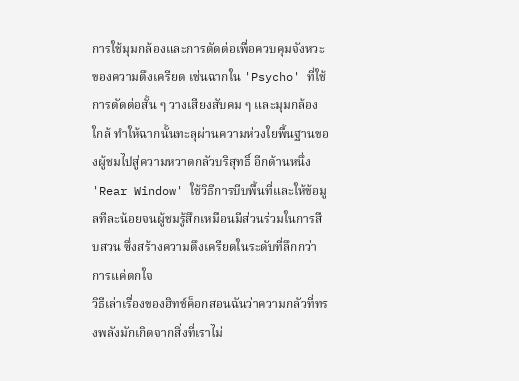การใช้มุมกล้องและการตัดต่อเพื่อควบคุมจังหวะของความตึงเครียด เช่นฉากใน 'Psycho' ที่ใช้การตัดต่อสั้น ๆ วางเสียงสับคม ๆ และมุมกล้องใกล้ ทำให้ฉากนั้นทะลุผ่านความห่วงใยพื้นฐานของผู้ชมไปสู่ความหวาดกลัวบริสุทธิ์ อีกด้านหนึ่ง 'Rear Window' ใช้วิธีการบีบพื้นที่และให้ข้อมูลทีละน้อยจนผู้ชมรู้สึกเหมือนมีส่วนร่วมในการสืบสวน ซึ่งสร้างความตึงเครียดในระดับที่ลึกกว่าการแค่ตกใจ
วิธีเล่าเรื่องของฮิทช์ค็อกสอนฉันว่าความกลัวที่ทรงพลังมักเกิดจากสิ่งที่เราไม่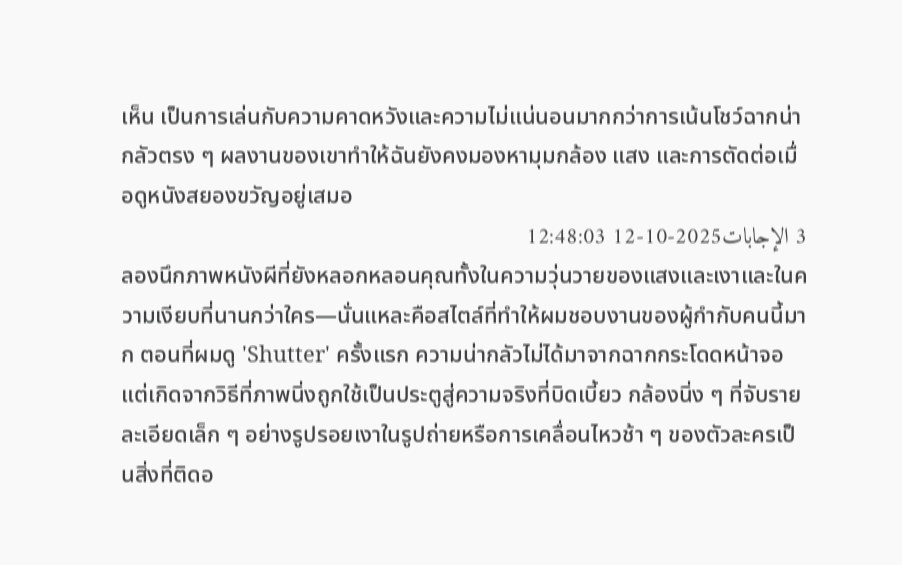เห็น เป็นการเล่นกับความคาดหวังและความไม่แน่นอนมากกว่าการเน้นโชว์ฉากน่ากลัวตรง ๆ ผลงานของเขาทำให้ฉันยังคงมองหามุมกล้อง แสง และการตัดต่อเมื่อดูหนังสยองขวัญอยู่เสมอ
3 الإجابات2025-10-12 12:48:03
ลองนึกภาพหนังผีที่ยังหลอกหลอนคุณทั้งในความวุ่นวายของแสงและเงาและในความเงียบที่นานกว่าใคร—นั่นแหละคือสไตล์ที่ทำให้ผมชอบงานของผู้กำกับคนนี้มาก ตอนที่ผมดู 'Shutter' ครั้งแรก ความน่ากลัวไม่ได้มาจากฉากกระโดดหน้าจอ แต่เกิดจากวิธีที่ภาพนิ่งถูกใช้เป็นประตูสู่ความจริงที่บิดเบี้ยว กล้องนิ่ง ๆ ที่จับรายละเอียดเล็ก ๆ อย่างรูปรอยเงาในรูปถ่ายหรือการเคลื่อนไหวช้า ๆ ของตัวละครเป็นสิ่งที่ติดอ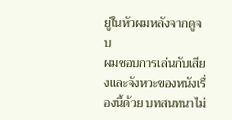ยู่ในหัวผมหลังจากดูจบ
ผมชอบการเล่นกับเสียงและจังหวะของหนังเรื่องนี้ด้วย บทสนทนาไม่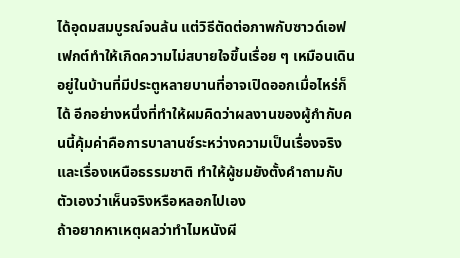ได้อุดมสมบูรณ์จนล้น แต่วิธีตัดต่อภาพกับซาวด์เอฟเฟกต์ทำให้เกิดความไม่สบายใจขึ้นเรื่อย ๆ เหมือนเดินอยู่ในบ้านที่มีประตูหลายบานที่อาจเปิดออกเมื่อไหร่ก็ได้ อีกอย่างหนึ่งที่ทำให้ผมคิดว่าผลงานของผู้กำกับคนนี้คุ้มค่าคือการบาลานซ์ระหว่างความเป็นเรื่องจริงและเรื่องเหนือธรรมชาติ ทำให้ผู้ชมยังตั้งคำถามกับตัวเองว่าเห็นจริงหรือหลอกไปเอง
ถ้าอยากหาเหตุผลว่าทำไมหนังผี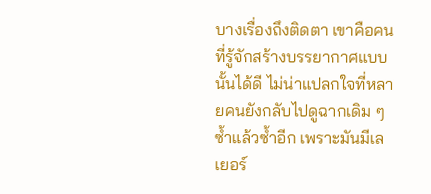บางเรื่องถึงติดตา เขาคือคนที่รู้จักสร้างบรรยากาศแบบนั้นได้ดี ไม่น่าแปลกใจที่หลายคนยังกลับไปดูฉากเดิม ๆ ซ้ำแล้วซ้ำอีก เพราะมันมีเลเยอร์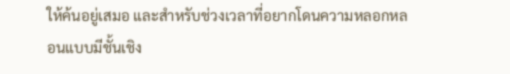ให้ค้นอยู่เสมอ และสำหรับช่วงเวลาที่อยากโดนความหลอกหลอนแบบมีชั้นเชิง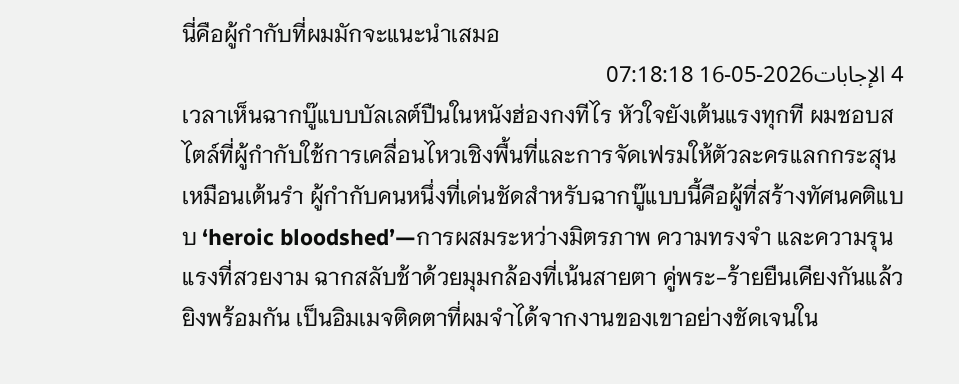นี่คือผู้กำกับที่ผมมักจะแนะนำเสมอ
4 الإجابات2026-05-16 07:18:18
เวลาเห็นฉากบู๊แบบบัลเลต์ปืนในหนังฮ่องกงทีไร หัวใจยังเต้นแรงทุกที ผมชอบสไตล์ที่ผู้กำกับใช้การเคลื่อนไหวเชิงพื้นที่และการจัดเฟรมให้ตัวละครแลกกระสุนเหมือนเต้นรำ ผู้กำกับคนหนึ่งที่เด่นชัดสำหรับฉากบู๊แบบนี้คือผู้ที่สร้างทัศนคติแบบ ‘heroic bloodshed’—การผสมระหว่างมิตรภาพ ความทรงจำ และความรุนแรงที่สวยงาม ฉากสลับช้าด้วยมุมกล้องที่เน้นสายตา คู่พระ-ร้ายยืนเคียงกันแล้วยิงพร้อมกัน เป็นอิมเมจติดตาที่ผมจำได้จากงานของเขาอย่างชัดเจนใน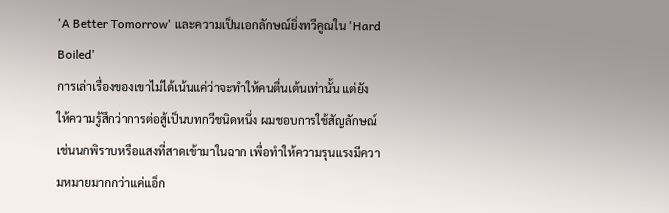'A Better Tomorrow' และความเป็นเอกลักษณ์ยิ่งทวีคูณใน 'Hard Boiled'
การเล่าเรื่องของเขาไม่ได้เน้นแค่ว่าจะทำให้คนตื่นเต้นเท่านั้น แต่ยังให้ความรู้สึกว่าการต่อสู้เป็นบทกวีชนิดหนึ่ง ผมชอบการใช้สัญลักษณ์ เช่นนกพิราบหรือแสงที่สาดเข้ามาในฉาก เพื่อทำให้ความรุนแรงมีความหมายมากกว่าแค่แอ็ก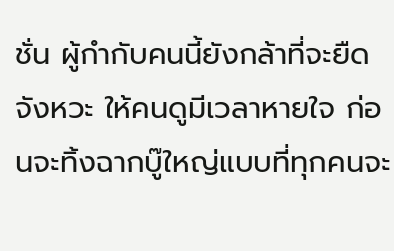ชั่น ผู้กำกับคนนี้ยังกล้าที่จะยืดจังหวะ ให้คนดูมีเวลาหายใจ ก่อนจะทิ้งฉากบู๊ใหญ่แบบที่ทุกคนจะ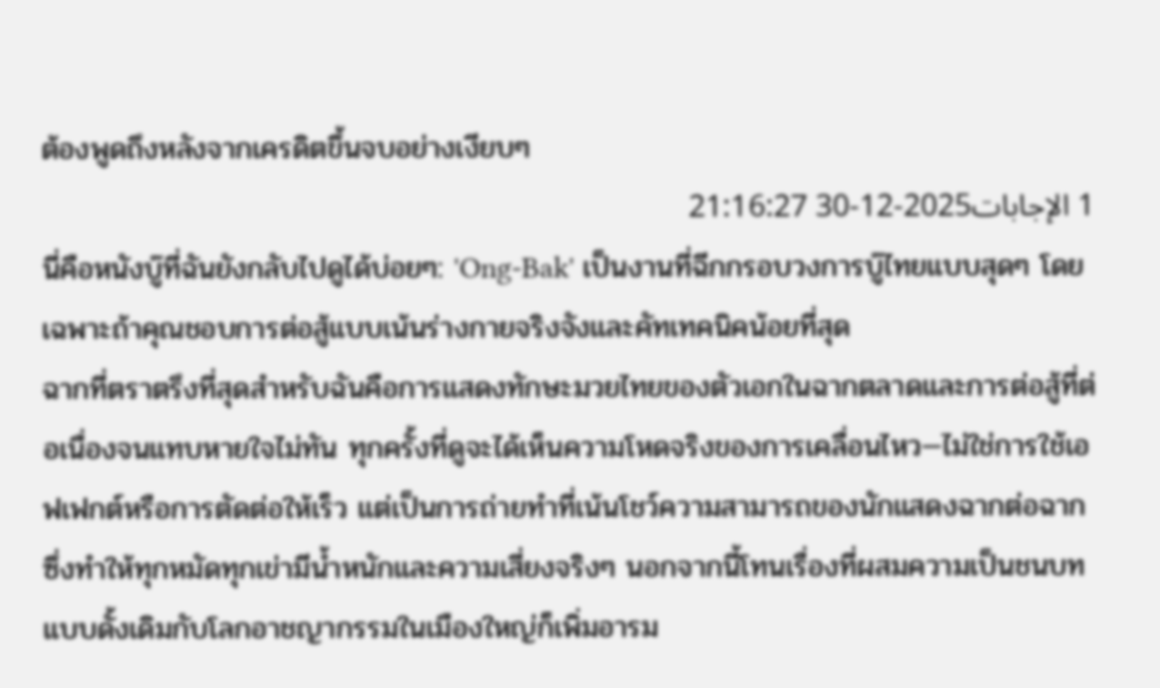ต้องพูดถึงหลังจากเครดิตขึ้นจบอย่างเงียบๆ
1 الإجابات2025-12-30 21:16:27
นี่คือหนังบู๊ที่ฉันยังกลับไปดูได้บ่อยๆ: 'Ong-Bak' เป็นงานที่ฉีกกรอบวงการบู๊ไทยแบบสุดๆ โดยเฉพาะถ้าคุณชอบการต่อสู้แบบเน้นร่างกายจริงจังและคัทเทคนิคน้อยที่สุด
ฉากที่ตราตรึงที่สุดสำหรับฉันคือการแสดงทักษะมวยไทยของตัวเอกในฉากตลาดและการต่อสู้ที่ต่อเนื่องจนแทบหายใจไม่ทัน ทุกครั้งที่ดูจะได้เห็นความโหดจริงของการเคลื่อนไหว—ไม่ใช่การใช้เอฟเฟกต์หรือการตัดต่อให้เร็ว แต่เป็นการถ่ายทำที่เน้นโชว์ความสามารถของนักแสดงฉากต่อฉาก ซึ่งทำให้ทุกหมัดทุกเข่ามีน้ำหนักและความเสี่ยงจริงๆ นอกจากนี้โทนเรื่องที่ผสมความเป็นชนบทแบบดั้งเดิมกับโลกอาชญากรรมในเมืองใหญ่ก็เพิ่มอารม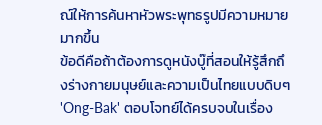ณ์ให้การค้นหาหัวพระพุทธรูปมีความหมายมากขึ้น
ข้อดีคือถ้าต้องการดูหนังบู๊ที่สอนให้รู้สึกถึงร่างกายมนุษย์และความเป็นไทยแบบดิบๆ 'Ong-Bak' ตอบโจทย์ได้ครบจบในเรื่อง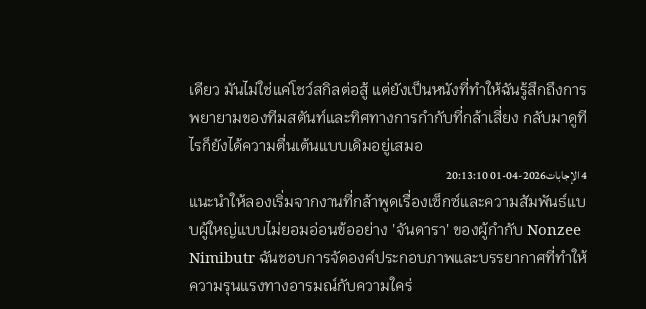เดียว มันไม่ใช่แค่โชว์สกิลต่อสู้ แต่ยังเป็นหนังที่ทำให้ฉันรู้สึกถึงการพยายามของทีมสตันท์และทิศทางการกำกับที่กล้าเสี่ยง กลับมาดูทีไรก็ยังได้ความตื่นเต้นแบบเดิมอยู่เสมอ
4 الإجابات2026-04-01 20:13:10
แนะนำให้ลองเริ่มจากงานที่กล้าพูดเรื่องเซ็กซ์และความสัมพันธ์แบบผู้ใหญ่แบบไม่ยอมอ่อนข้ออย่าง 'จันดารา' ของผู้กำกับ Nonzee Nimibutr ฉันชอบการจัดองค์ประกอบภาพและบรรยากาศที่ทำให้ความรุนแรงทางอารมณ์กับความใคร่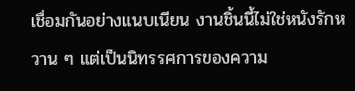เชื่อมกันอย่างแนบเนียน งานชิ้นนี้ไม่ใช่หนังรักหวาน ๆ แต่เป็นนิทรรศการของความ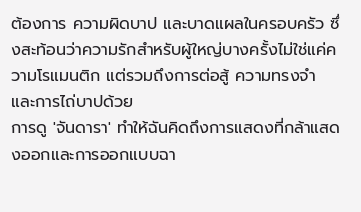ต้องการ ความผิดบาป และบาดแผลในครอบครัว ซึ่งสะท้อนว่าความรักสำหรับผู้ใหญ่บางครั้งไม่ใช่แค่ความโรแมนติก แต่รวมถึงการต่อสู้ ความทรงจำ และการไถ่บาปด้วย
การดู 'จันดารา' ทำให้ฉันคิดถึงการแสดงที่กล้าแสดงออกและการออกแบบฉา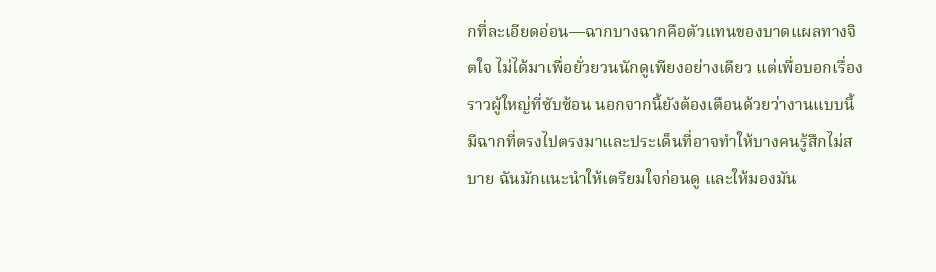กที่ละเอียดอ่อน—ฉากบางฉากคือตัวแทนของบาดแผลทางจิตใจ ไม่ได้มาเพื่อยั่วยวนนักดูเพียงอย่างเดียว แต่เพื่อบอกเรื่องราวผู้ใหญ่ที่ซับซ้อน นอกจากนี้ยังต้องเตือนด้วยว่างานแบบนี้มีฉากที่ตรงไปตรงมาและประเด็นที่อาจทำให้บางคนรู้สึกไม่สบาย ฉันมักแนะนำให้เตรียมใจก่อนดู และให้มองมัน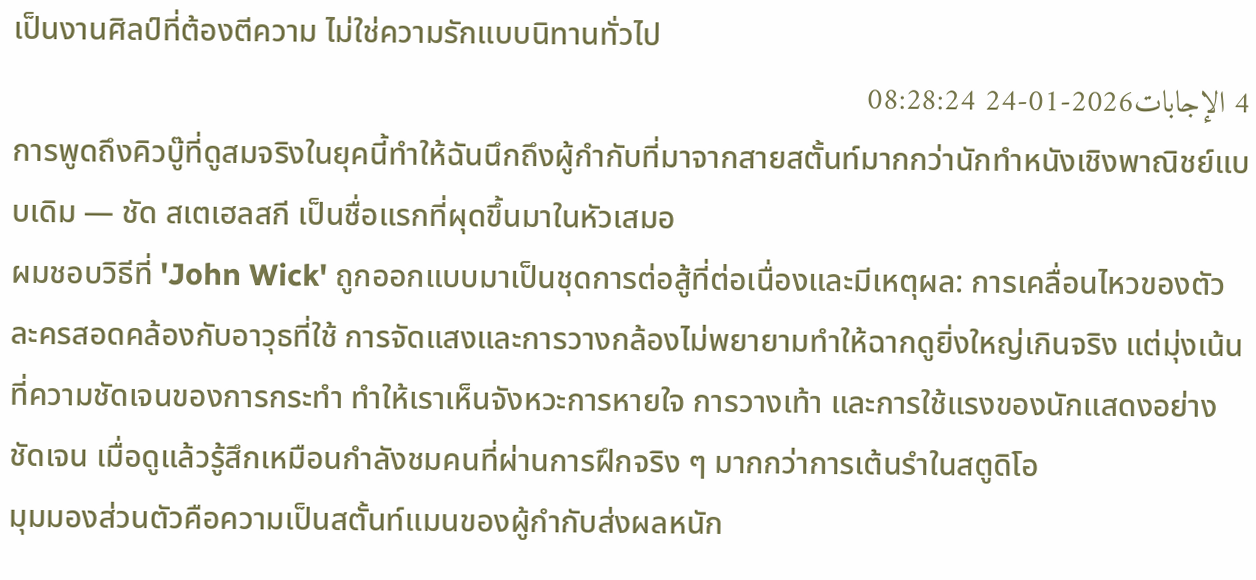เป็นงานศิลป์ที่ต้องตีความ ไม่ใช่ความรักแบบนิทานทั่วไป
4 الإجابات2026-01-24 08:28:24
การพูดถึงคิวบู๊ที่ดูสมจริงในยุคนี้ทำให้ฉันนึกถึงผู้กำกับที่มาจากสายสตั้นท์มากกว่านักทำหนังเชิงพาณิชย์แบบเดิม — ชัด สเตเฮลสกี เป็นชื่อแรกที่ผุดขึ้นมาในหัวเสมอ
ผมชอบวิธีที่ 'John Wick' ถูกออกแบบมาเป็นชุดการต่อสู้ที่ต่อเนื่องและมีเหตุผล: การเคลื่อนไหวของตัวละครสอดคล้องกับอาวุธที่ใช้ การจัดแสงและการวางกล้องไม่พยายามทำให้ฉากดูยิ่งใหญ่เกินจริง แต่มุ่งเน้นที่ความชัดเจนของการกระทำ ทำให้เราเห็นจังหวะการหายใจ การวางเท้า และการใช้แรงของนักแสดงอย่างชัดเจน เมื่อดูแล้วรู้สึกเหมือนกำลังชมคนที่ผ่านการฝึกจริง ๆ มากกว่าการเต้นรำในสตูดิโอ
มุมมองส่วนตัวคือความเป็นสตั้นท์แมนของผู้กำกับส่งผลหนัก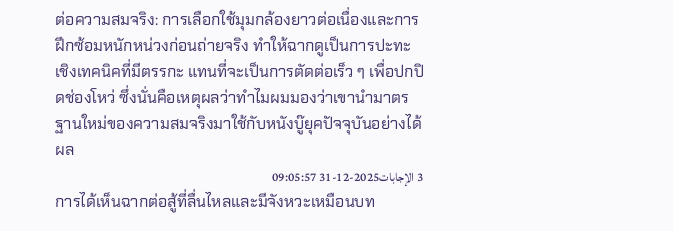ต่อความสมจริง: การเลือกใช้มุมกล้องยาวต่อเนื่องและการฝึกซ้อมหนักหน่วงก่อนถ่ายจริง ทำให้ฉากดูเป็นการปะทะเชิงเทคนิคที่มีตรรกะ แทนที่จะเป็นการตัดต่อเร็ว ๆ เพื่อปกปิดช่องโหว่ ซึ่งนั่นคือเหตุผลว่าทำไมผมมองว่าเขานำมาตรฐานใหม่ของความสมจริงมาใช้กับหนังบู๊ยุคปัจจุบันอย่างได้ผล
3 الإجابات2025-12-31 09:05:57
การได้เห็นฉากต่อสู้ที่ลื่นไหลและมีจังหวะเหมือนบท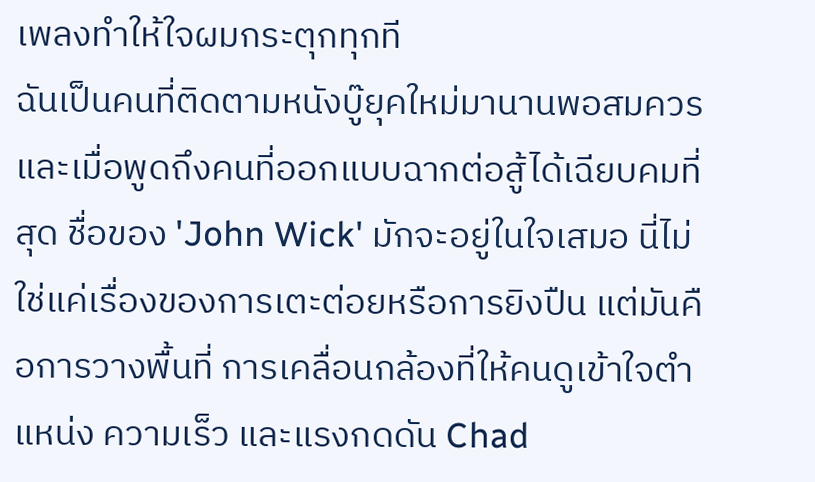เพลงทำให้ใจผมกระตุกทุกที
ฉันเป็นคนที่ติดตามหนังบู๊ยุคใหม่มานานพอสมควร และเมื่อพูดถึงคนที่ออกแบบฉากต่อสู้ได้เฉียบคมที่สุด ชื่อของ 'John Wick' มักจะอยู่ในใจเสมอ นี่ไม่ใช่แค่เรื่องของการเตะต่อยหรือการยิงปืน แต่มันคือการวางพื้นที่ การเคลื่อนกล้องที่ให้คนดูเข้าใจตำแหน่ง ความเร็ว และแรงกดดัน Chad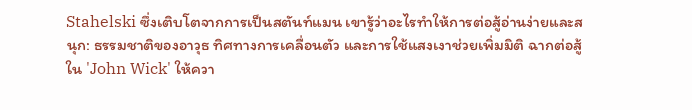Stahelski ซึ่งเติบโตจากการเป็นสตันท์แมน เขารู้ว่าอะไรทำให้การต่อสู้อ่านง่ายและสนุก: ธรรมชาติของอาวุธ ทิศทางการเคลื่อนตัว และการใช้แสงเงาช่วยเพิ่มมิติ ฉากต่อสู้ใน 'John Wick' ให้ควา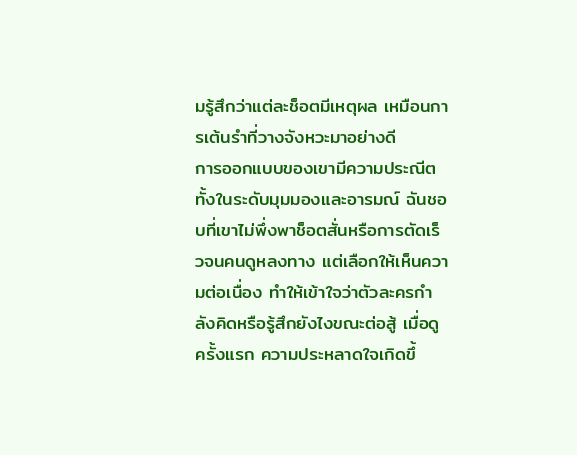มรู้สึกว่าแต่ละช็อตมีเหตุผล เหมือนการเต้นรำที่วางจังหวะมาอย่างดี
การออกแบบของเขามีความประณีตทั้งในระดับมุมมองและอารมณ์ ฉันชอบที่เขาไม่พึ่งพาช็อตสั่นหรือการตัดเร็วจนคนดูหลงทาง แต่เลือกให้เห็นความต่อเนื่อง ทำให้เข้าใจว่าตัวละครกำลังคิดหรือรู้สึกยังไงขณะต่อสู้ เมื่อดูครั้งแรก ความประหลาดใจเกิดขึ้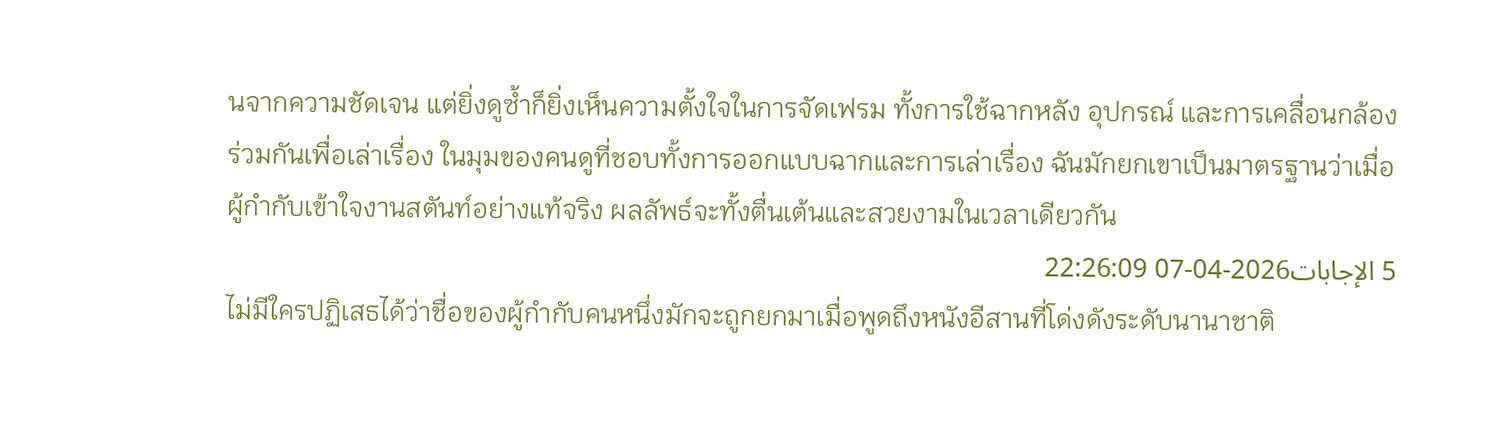นจากความชัดเจน แต่ยิ่งดูซ้ำก็ยิ่งเห็นความตั้งใจในการจัดเฟรม ทั้งการใช้ฉากหลัง อุปกรณ์ และการเคลื่อนกล้องร่วมกันเพื่อเล่าเรื่อง ในมุมของคนดูที่ชอบทั้งการออกแบบฉากและการเล่าเรื่อง ฉันมักยกเขาเป็นมาตรฐานว่าเมื่อผู้กำกับเข้าใจงานสตันท์อย่างแท้จริง ผลลัพธ์จะทั้งตื่นเต้นและสวยงามในเวลาเดียวกัน
5 الإجابات2026-04-07 22:26:09
ไม่มีใครปฏิเสธได้ว่าชื่อของผู้กำกับคนหนึ่งมักจะถูกยกมาเมื่อพูดถึงหนังอีสานที่โด่งดังระดับนานาชาติ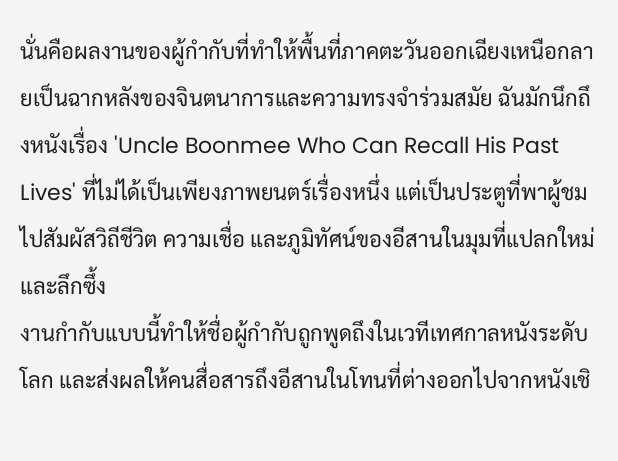นั่นคือผลงานของผู้กำกับที่ทำให้พื้นที่ภาคตะวันออกเฉียงเหนือกลายเป็นฉากหลังของจินตนาการและความทรงจำร่วมสมัย ฉันมักนึกถึงหนังเรื่อง 'Uncle Boonmee Who Can Recall His Past Lives' ที่ไม่ได้เป็นเพียงภาพยนตร์เรื่องหนึ่ง แต่เป็นประตูที่พาผู้ชมไปสัมผัสวิถีชีวิต ความเชื่อ และภูมิทัศน์ของอีสานในมุมที่แปลกใหม่และลึกซึ้ง
งานกำกับแบบนี้ทำให้ชื่อผู้กำกับถูกพูดถึงในเวทีเทศกาลหนังระดับโลก และส่งผลให้คนสื่อสารถึงอีสานในโทนที่ต่างออกไปจากหนังเชิ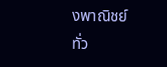งพาณิชย์ทั่ว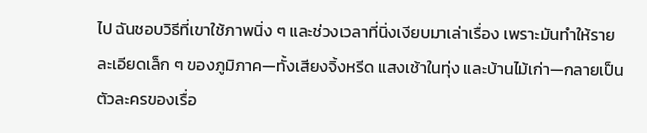ไป ฉันชอบวิธีที่เขาใช้ภาพนิ่ง ๆ และช่วงเวลาที่นิ่งเงียบมาเล่าเรื่อง เพราะมันทำให้รายละเอียดเล็ก ๆ ของภูมิภาค—ทั้งเสียงจิ้งหรีด แสงเช้าในทุ่ง และบ้านไม้เก่า—กลายเป็นตัวละครของเรื่อ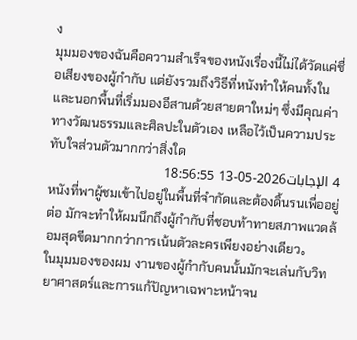ง
มุมมองของฉันคือความสำเร็จของหนังเรื่องนี้ไม่ได้วัดแค่ชื่อเสียงของผู้กำกับ แต่ยังรวมถึงวิธีที่หนังทำให้คนทั้งในและนอกพื้นที่เริ่มมองอีสานด้วยสายตาใหม่ๆ ซึ่งมีคุณค่าทางวัฒนธรรมและศิลปะในตัวเอง เหลือไว้เป็นความประทับใจส่วนตัวมากกว่าสิ่งใด
4 الإجابات2026-05-13 18:56:55
หนังที่พาผู้ชมเข้าไปอยู่ในพื้นที่จำกัดและต้องดิ้นรนเพื่ออยู่ต่อ มักจะทำให้ผมนึกถึงผู้กำกับที่ชอบท้าทายสภาพแวดล้อมสุดขีดมากกว่าการเน้นตัวละครเพียงอย่างเดียว。
ในมุมมองของผม งานของผู้กำกับคนนั้นมักจะเล่นกับวิทยาศาสตร์และการแก้ปัญหาเฉพาะหน้าจน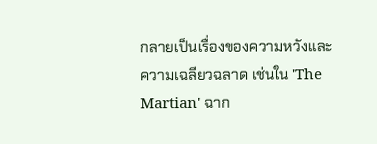กลายเป็นเรื่องของความหวังและความเฉลียวฉลาด เช่นใน 'The Martian' ฉาก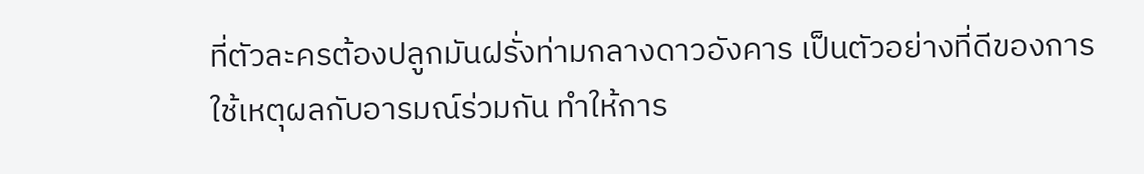ที่ตัวละครต้องปลูกมันฝรั่งท่ามกลางดาวอังคาร เป็นตัวอย่างที่ดีของการใช้เหตุผลกับอารมณ์ร่วมกัน ทำให้การ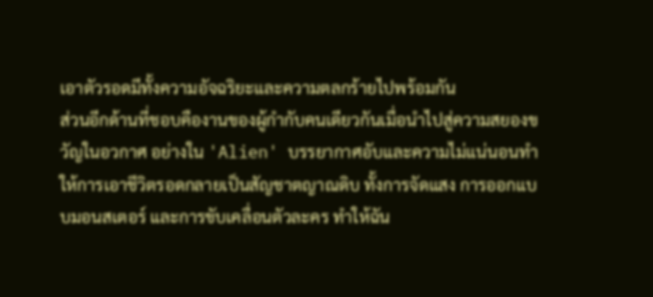เอาตัวรอดมีทั้งความอัจฉริยะและความตลกร้ายไปพร้อมกัน
ส่วนอีกด้านที่ชอบคืองานของผู้กำกับคนเดียวกันเมื่อนำไปสู่ความสยองขวัญในอวกาศ อย่างใน 'Alien' บรรยากาศอับและความไม่แน่นอนทำให้การเอาชีวิตรอดกลายเป็นสัญชาตญาณดิบ ทั้งการจัดแสง การออกแบบมอนสเตอร์ และการขับเคลื่อนตัวละคร ทำให้ฉัน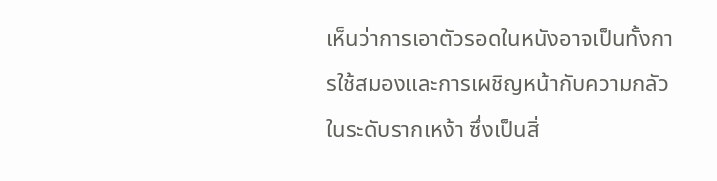เห็นว่าการเอาตัวรอดในหนังอาจเป็นทั้งการใช้สมองและการเผชิญหน้ากับความกลัวในระดับรากเหง้า ซึ่งเป็นสิ่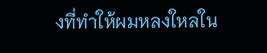งที่ทำให้ผมหลงใหลใน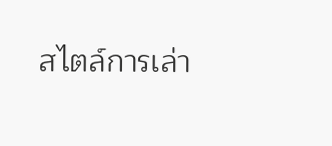สไตล์การเล่า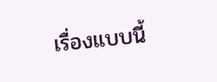เรื่องแบบนี้